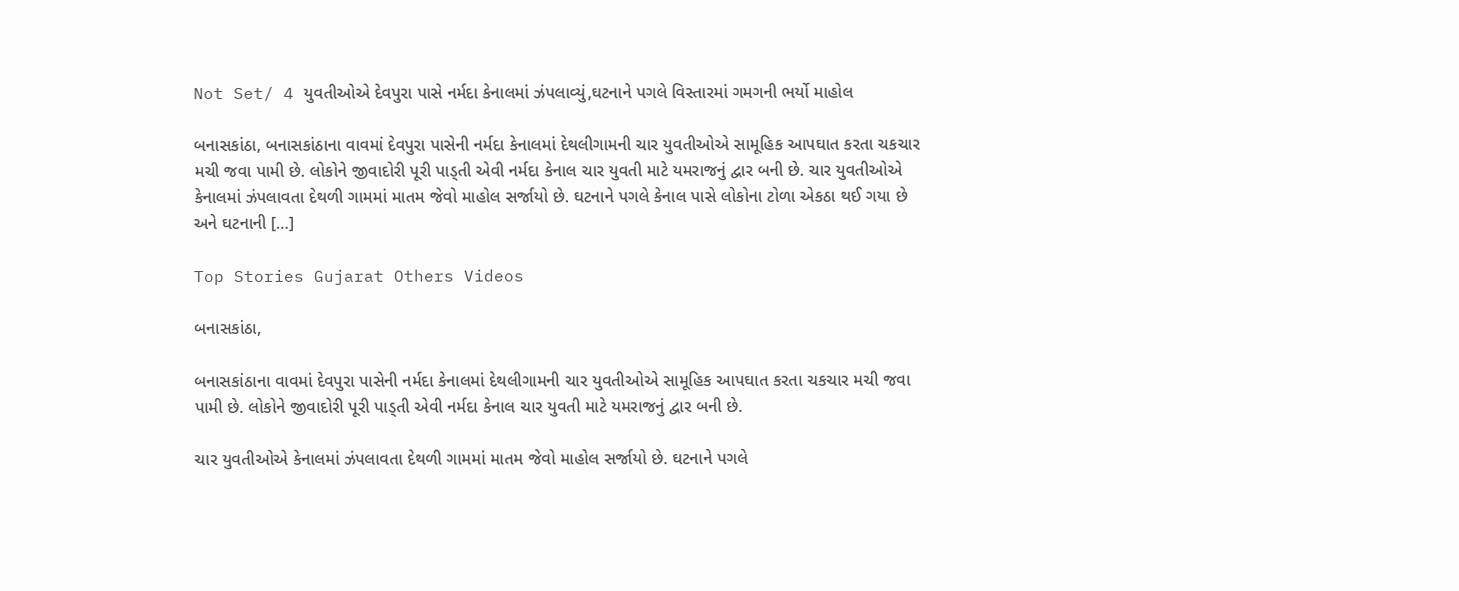Not Set/ 4 યુવતીઓએ દેવપુરા પાસે નર્મદા કેનાલમાં ઝંપલાવ્યું,ઘટનાને પગલે વિસ્તારમાં ગમગની ભર્યો માહોલ

બનાસકાંઠા, બનાસકાંઠાના વાવમાં દેવપુરા પાસેની નર્મદા કેનાલમાં દેથલીગામની ચાર યુવતીઓએ સામૂહિક આપઘાત કરતા ચકચાર મચી જવા પામી છે. લોકોને જીવાદોરી પૂરી પાડ્તી એવી નર્મદા કેનાલ ચાર યુવતી માટે યમરાજનું દ્વાર બની છે. ચાર યુવતીઓએ કેનાલમાં ઝંપલાવતા દેથળી ગામમાં માતમ જેવો માહોલ સર્જાયો છે. ઘટનાને પગલે કેનાલ પાસે લોકોના ટોળા એકઠા થઈ ગયા છે અને ઘટનાની […]

Top Stories Gujarat Others Videos

બનાસકાંઠા,

બનાસકાંઠાના વાવમાં દેવપુરા પાસેની નર્મદા કેનાલમાં દેથલીગામની ચાર યુવતીઓએ સામૂહિક આપઘાત કરતા ચકચાર મચી જવા પામી છે. લોકોને જીવાદોરી પૂરી પાડ્તી એવી નર્મદા કેનાલ ચાર યુવતી માટે યમરાજનું દ્વાર બની છે.

ચાર યુવતીઓએ કેનાલમાં ઝંપલાવતા દેથળી ગામમાં માતમ જેવો માહોલ સર્જાયો છે. ઘટનાને પગલે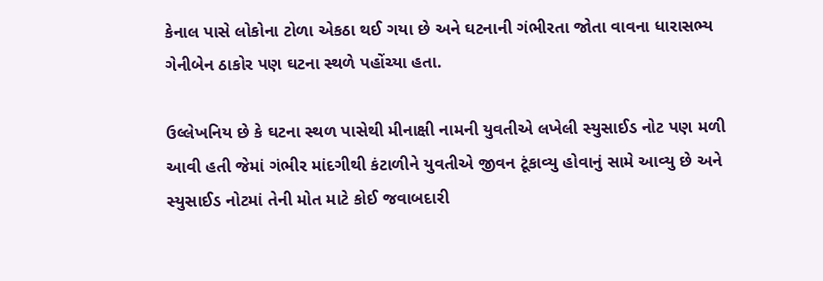કેનાલ પાસે લોકોના ટોળા એકઠા થઈ ગયા છે અને ઘટનાની ગંભીરતા જોતા વાવના ધારાસભ્ય ગેનીબેન ઠાકોર પણ ઘટના સ્થળે પહોંચ્યા હતા.

ઉલ્લેખનિય છે કે ઘટના સ્થળ પાસેથી મીનાક્ષી નામની યુવતીએ લખેલી સ્યુસાઈડ નોટ પણ મળી આવી હતી જેમાં ગંભીર માંદગીથી કંટાળીને યુવતીએ જીવન ટૂંકાવ્યુ હોવાનું સામે આવ્યુ છે અને સ્યુસાઈડ નોટમાં તેની મોત માટે કોઈ જવાબદારી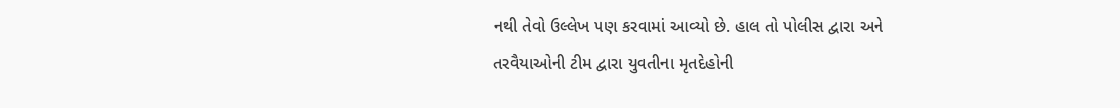નથી તેવો ઉલ્લેખ પણ કરવામાં આવ્યો છે. હાલ તો પોલીસ દ્વારા અને તરવૈયાઓની ટીમ દ્વારા યુવતીના મૃતદેહોની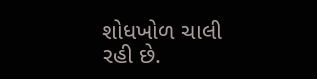શોધખોળ ચાલી રહી છે.